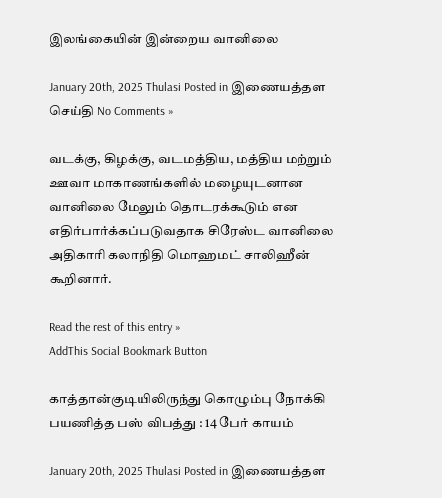இலங்கையின் இன்றைய வானிலை

January 20th, 2025 Thulasi Posted in இணையத்தள செய்தி No Comments »

வடக்கு, கிழக்கு, வடமத்திய, மத்திய மற்றும் ஊவா மாகாணங்களில் மழையுடனான வானிலை மேலும் தொடரக்கூடும் என எதிர்பார்க்கப்படுவதாக சிரேஸ்ட வானிலை அதிகாரி கலாநிதி மொஹமட் சாலிஹீன் கூறினார்.

Read the rest of this entry »
AddThis Social Bookmark Button

காத்தான்குடியிலிருந்து கொழும்பு நோக்கி பயணித்த பஸ் விபத்து : 14 பேர் காயம்

January 20th, 2025 Thulasi Posted in இணையத்தள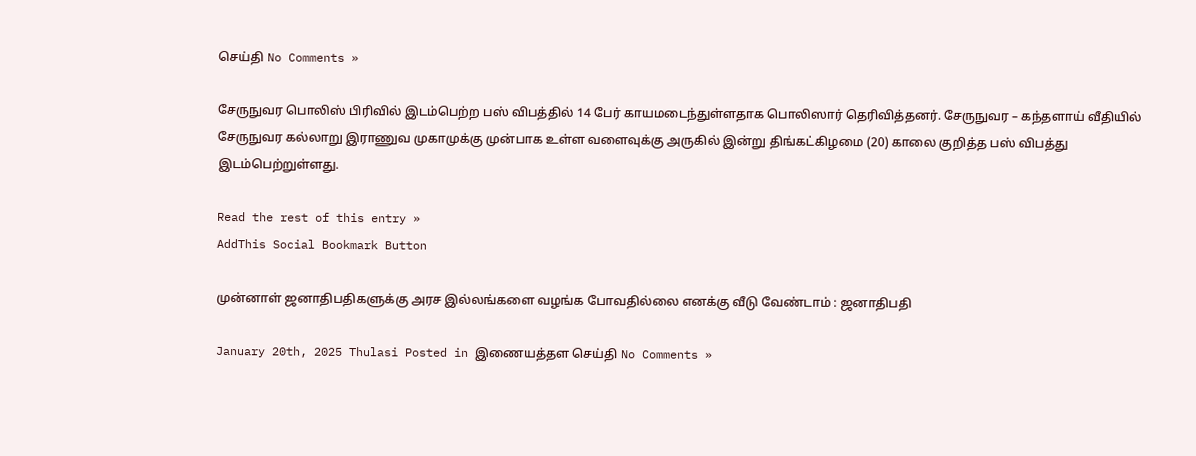செய்தி No Comments »

சேருநுவர பொலிஸ் பிரிவில் இடம்பெற்ற பஸ் விபத்தில் 14 பேர் காயமடைந்துள்ளதாக பொலிஸார் தெரிவித்தனர். சேருநுவர – கந்தளாய் வீதியில் சேருநுவர கல்லாறு இராணுவ முகாமுக்கு முன்பாக உள்ள வளைவுக்கு அருகில் இன்று திங்கட்கிழமை (20) காலை குறித்த பஸ் விபத்து இடம்பெற்றுள்ளது.

Read the rest of this entry »
AddThis Social Bookmark Button

முன்னாள் ஜனாதிபதிகளுக்கு அரச இல்லங்களை வழங்க போவதில்லை எனக்கு வீடு வேண்டாம் : ஜனாதிபதி

January 20th, 2025 Thulasi Posted in இணையத்தள செய்தி No Comments »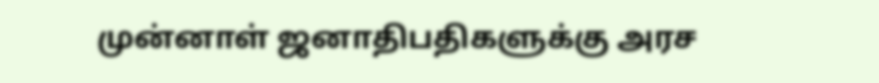முன்னாள் ஜனாதிபதிகளுக்கு அரச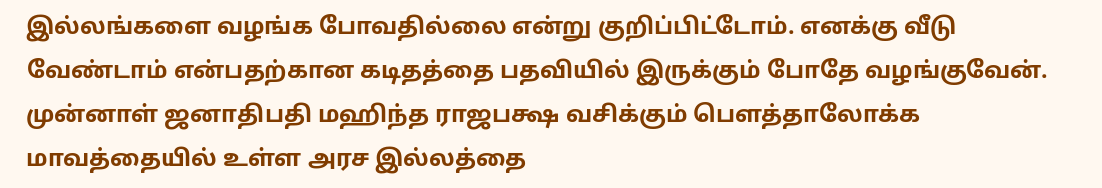இல்லங்களை வழங்க போவதில்லை என்று குறிப்பிட்டோம். எனக்கு வீடு வேண்டாம் என்பதற்கான கடிதத்தை பதவியில் இருக்கும் போதே வழங்குவேன். முன்னாள் ஜனாதிபதி மஹிந்த ராஜபக்ஷ வசிக்கும் பௌத்தாலோக்க மாவத்தையில் உள்ள அரச இல்லத்தை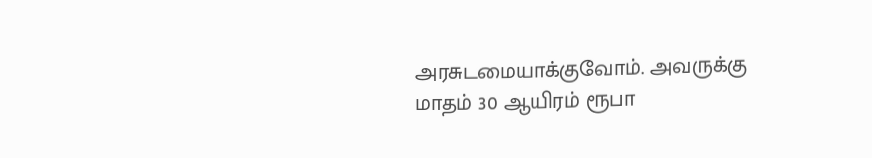அரசுடமையாக்குவோம். அவருக்கு மாதம் 30 ஆயிரம் ரூபா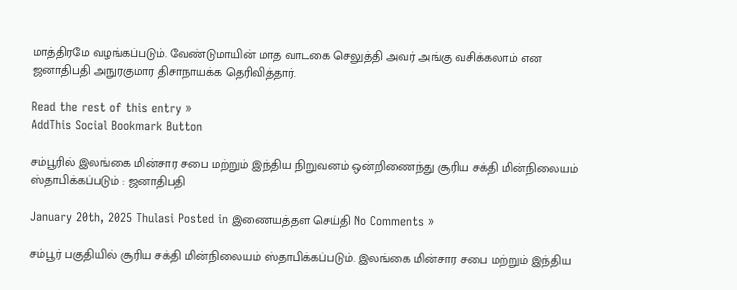மாத்திரமே வழங்கப்படும். வேண்டுமாயின் மாத வாடகை செலுத்தி அவர் அங்கு வசிக்கலாம் என ஜனாதிபதி அநுரகுமார திசாநாயக்க தெரிவித்தார்.

Read the rest of this entry »
AddThis Social Bookmark Button

சம்பூரில் இலங்கை மின்சார சபை மற்றும் இந்திய நிறுவனம் ஒன்றிணைந்து சூரிய சக்தி மின்நிலையம் ஸ்தாபிக்கப்படும் : ஜனாதிபதி

January 20th, 2025 Thulasi Posted in இணையத்தள செய்தி No Comments »

சம்பூர் பகுதியில் சூரிய சக்தி மின்நிலையம் ஸ்தாபிக்கப்படும். இலங்கை மின்சார சபை மற்றும் இந்திய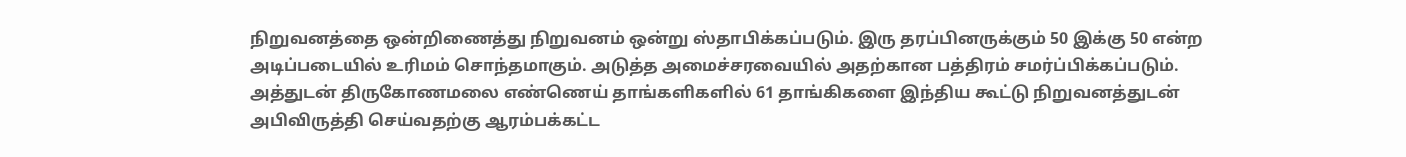நிறுவனத்தை ஒன்றிணைத்து நிறுவனம் ஒன்று ஸ்தாபிக்கப்படும். இரு தரப்பினருக்கும் 50 இக்கு 50 என்ற அடிப்படையில் உரிமம் சொந்தமாகும். அடுத்த அமைச்சரவையில் அதற்கான பத்திரம் சமர்ப்பிக்கப்படும். அத்துடன் திருகோணமலை எண்ணெய் தாங்களிகளில் 61 தாங்கிகளை இந்திய கூட்டு நிறுவனத்துடன் அபிவிருத்தி செய்வதற்கு ஆரம்பக்கட்ட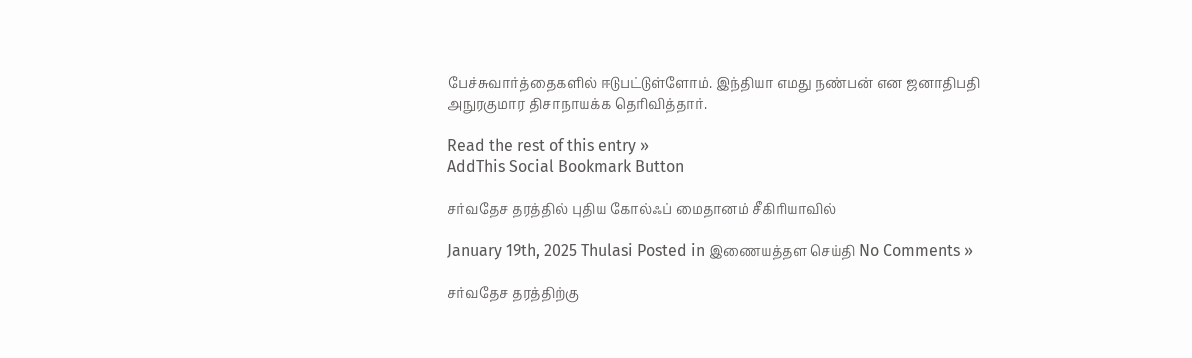பேச்சுவார்த்தைகளில் ஈடுபட்டுள்ளோம். இந்தியா எமது நண்பன் என ஜனாதிபதி அநுரகுமார திசாநாயக்க தெரிவித்தார்.

Read the rest of this entry »
AddThis Social Bookmark Button

சர்வதேச தரத்தில் புதிய கோல்ஃப் மைதானம் சீகிரியாவில்

January 19th, 2025 Thulasi Posted in இணையத்தள செய்தி No Comments »

சர்வதேச தரத்திற்கு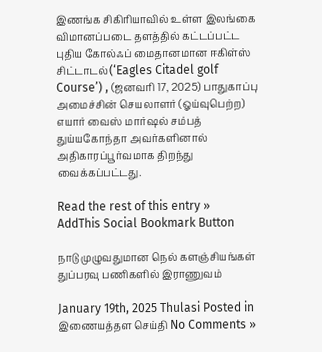இணங்க சிகிரியாவில் உள்ள இலங்கை விமானப்படை தளத்தில் கட்டப்பட்ட புதிய கோல்ஃப் மைதானமான ஈகிள்ஸ் சிட்டாடல்(‘Eagles Citadel golf Course’) , (ஜனவரி 17, 2025) பாதுகாப்பு அமைச்சின் செயலாளர் (ஓய்வுபெற்ற) எயார் வைஸ் மார்ஷல் சம்பத் துய்யகோந்தா அவர்களினால் அதிகாரப்பூர்வமாக திறந்து வைக்கப்பட்டது.

Read the rest of this entry »
AddThis Social Bookmark Button

நாடு முழுவதுமான நெல் களஞ்சியங்கள் துப்பரவு பணிகளில் இராணுவம்

January 19th, 2025 Thulasi Posted in இணையத்தள செய்தி No Comments »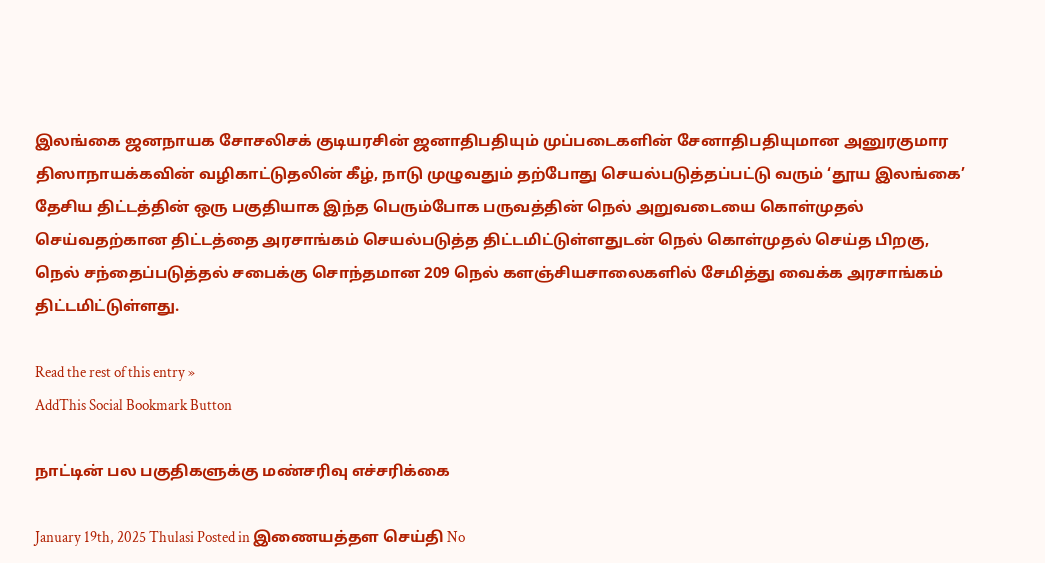இலங்கை ஜனநாயக சோசலிசக் குடியரசின் ஜனாதிபதியும் முப்படைகளின் சேனாதிபதியுமான அனுரகுமார திஸாநாயக்கவின் வழிகாட்டுதலின் கீழ், நாடு முழுவதும் தற்போது செயல்படுத்தப்பட்டு வரும் ‘தூய இலங்கை’ தேசிய திட்டத்தின் ஒரு பகுதியாக இந்த பெரும்போக பருவத்தின் நெல் அறுவடையை கொள்முதல் செய்வதற்கான திட்டத்தை அரசாங்கம் செயல்படுத்த திட்டமிட்டுள்ளதுடன் நெல் கொள்முதல் செய்த பிறகு, நெல் சந்தைப்படுத்தல் சபைக்கு சொந்தமான 209 நெல் களஞ்சியசாலைகளில் சேமித்து வைக்க அரசாங்கம் திட்டமிட்டுள்ளது.

Read the rest of this entry »
AddThis Social Bookmark Button

நாட்டின் பல பகுதிகளுக்கு மண்சரிவு எச்சரிக்கை

January 19th, 2025 Thulasi Posted in இணையத்தள செய்தி No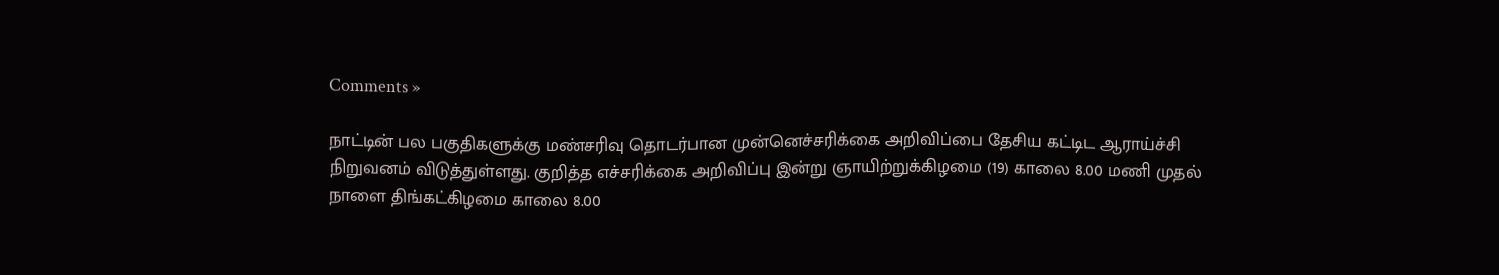Comments »

நாட்டின் பல பகுதிகளுக்கு மண்சரிவு தொடர்பான முன்னெச்சரிக்கை அறிவிப்பை தேசிய கட்டிட ஆராய்ச்சி நிறுவனம் விடுத்துள்ளது. குறித்த எச்சரிக்கை அறிவிப்பு இன்று ஞாயிற்றுக்கிழமை (19) காலை 8.00 மணி முதல் நாளை திங்கட்கிழமை காலை 8.00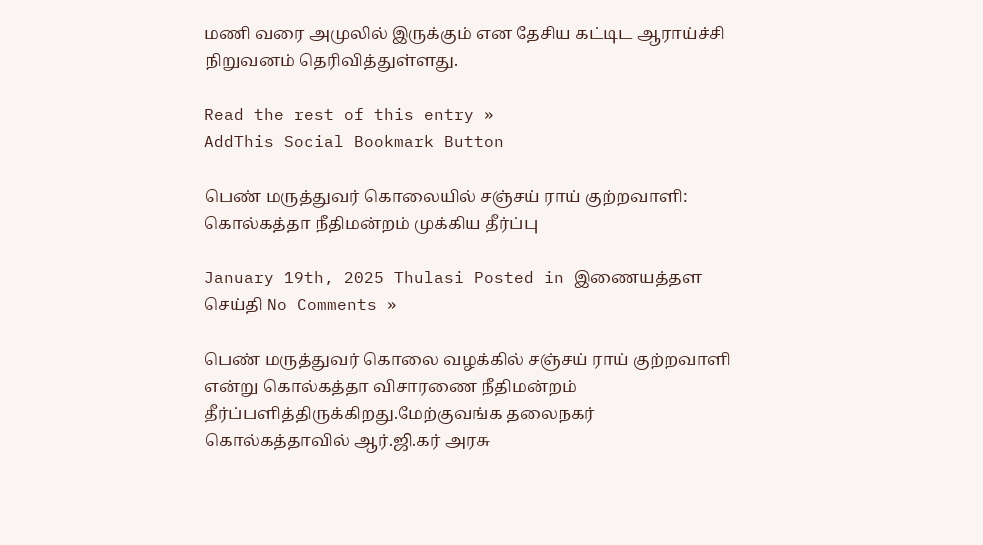மணி வரை அமுலில் இருக்கும் என தேசிய கட்டிட ஆராய்ச்சி நிறுவனம் தெரிவித்துள்ளது.

Read the rest of this entry »
AddThis Social Bookmark Button

பெண் மருத்துவர் கொலையில் சஞ்சய் ராய் குற்றவாளி: கொல்கத்தா நீதிமன்றம் முக்கிய தீர்ப்பு

January 19th, 2025 Thulasi Posted in இணையத்தள செய்தி No Comments »

பெண் மருத்துவர் கொலை வழக்கில் சஞ்சய் ராய் குற்றவாளி என்று கொல்கத்தா விசாரணை நீதிமன்றம் தீர்ப்பளித்திருக்கிறது.மேற்குவங்க தலைநகர் கொல்கத்தாவில் ஆர்.ஜி.கர் அரசு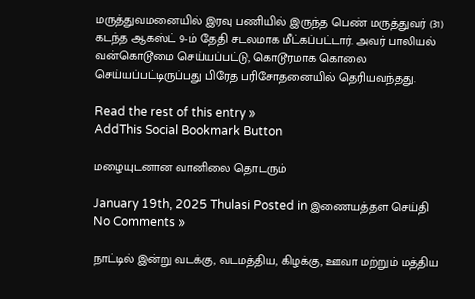மருத்துவமனையில் இரவு பணியில் இருந்த பெண் மருத்துவர் (31) கடந்த ஆகஸ்ட் 9-ம் தேதி சடலமாக மீட்கப்பட்டார். அவர் பாலியல் வன்கொடூமை செய்யப்பட்டு, கொடூரமாக கொலை செய்யப்பட்டிருப்பது பிரேத பரிசோதனையில் தெரியவந்தது.

Read the rest of this entry »
AddThis Social Bookmark Button

மழையுடனான வானிலை தொடரும்

January 19th, 2025 Thulasi Posted in இணையத்தள செய்தி No Comments »

நாட்டில் இன்று வடக்கு, வடமத்திய, கிழக்கு, ஊவா மற்றும் மத்திய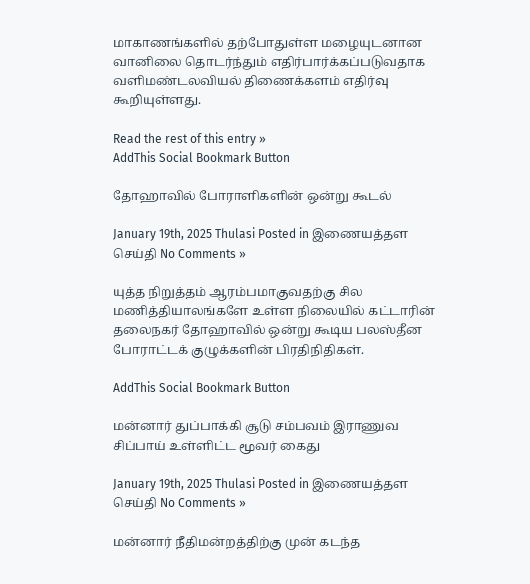மாகாணங்களில் தற்போதுள்ள மழையுடனான வானிலை தொடர்ந்தும் எதிர்பார்க்கப்படுவதாக வளிமண்டலவியல் திணைக்களம் எதிர்வு கூறியுள்ளது.

Read the rest of this entry »
AddThis Social Bookmark Button

தோஹாவில் போராளிகளின் ஒன்று கூடல்

January 19th, 2025 Thulasi Posted in இணையத்தள செய்தி No Comments »

யுத்த நிறுத்தம் ஆரம்பமாகுவதற்கு சில மணித்தியாலங்களே உள்ள நிலையில் கட்டாரின் தலைநகர் தோஹாவில் ஒன்று கூடிய பலஸ்தீன போராட்டக் குழுக்களின் பிரதிநிதிகள்.

AddThis Social Bookmark Button

மன்னார் துப்பாக்கி சூடு சம்பவம் இராணுவ சிப்பாய் உள்ளிட்ட மூவர் கைது

January 19th, 2025 Thulasi Posted in இணையத்தள செய்தி No Comments »

மன்னார் நீதிமன்றத்திற்கு முன் கடந்த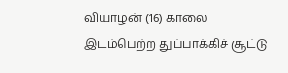வியாழன் (16) காலை இடம்பெற்ற துப்பாக்கிச் சூட்டு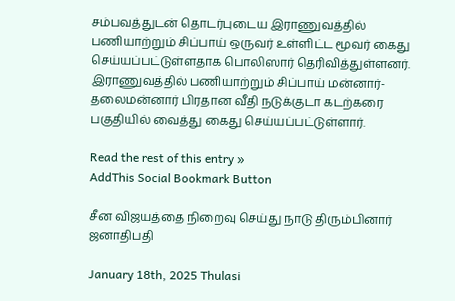சம்பவத்துடன் தொடர்புடைய இராணுவத்தில் பணியாற்றும் சிப்பாய் ஒருவர் உள்ளிட்ட மூவர் கைது செய்யப்பட்டுள்ளதாக பொலிஸார் தெரிவித்துள்ளனர். இராணுவத்தில் பணியாற்றும் சிப்பாய் மன்னார்-தலைமன்னார் பிரதான வீதி நடுக்குடா கடற்கரை பகுதியில் வைத்து கைது செய்யப்பட்டுள்ளார்.

Read the rest of this entry »
AddThis Social Bookmark Button

சீன விஜயத்தை நிறைவு செய்து நாடு திரும்பினார் ஜனாதிபதி

January 18th, 2025 Thulasi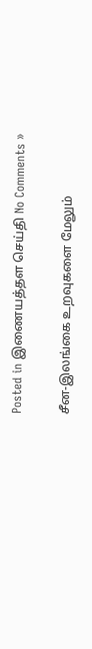Posted in இணையத்தள செய்தி No Comments »

சீன-இலங்கை உறவுகளை மேலும்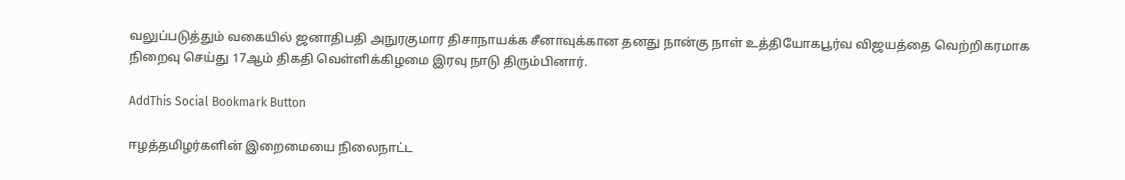வலுப்படுத்தும் வகையில் ஜனாதிபதி அநுரகுமார திசாநாயக்க சீனாவுக்கான தனது நான்கு நாள் உத்தியோகபூர்வ விஜயத்தை வெற்றிகரமாக நிறைவு செய்து 17ஆம் திகதி வெள்ளிக்கிழமை இரவு நாடு திரும்பினார்.

AddThis Social Bookmark Button

ஈழத்தமிழர்களின் இறைமையை நிலைநாட்ட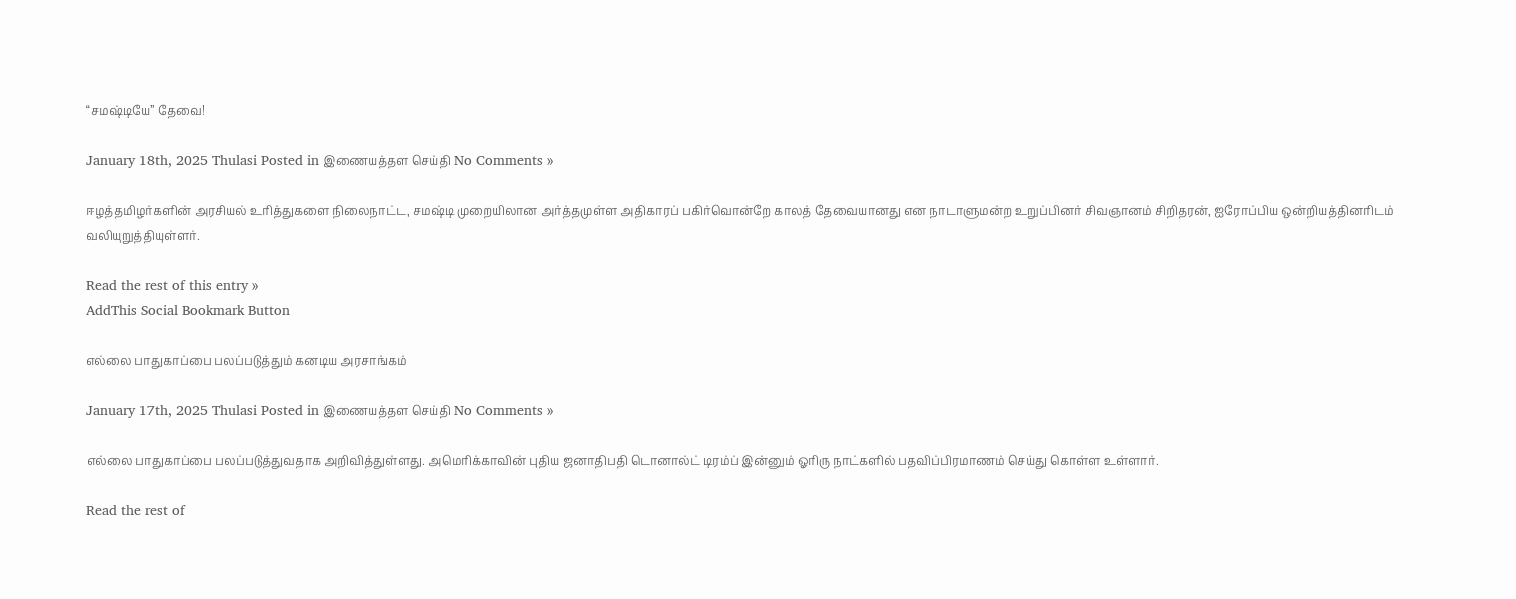“சமஷ்டியே” தேவை!

January 18th, 2025 Thulasi Posted in இணையத்தள செய்தி No Comments »

ஈழத்தமிழர்களின் அரசியல் உரித்துகளை நிலைநாட்ட, சமஷ்டி முறையிலான அர்த்தமுள்ள அதிகாரப் பகிர்வொன்றே காலத் தேவையானது என நாடாளுமன்ற உறுப்பினர் சிவஞானம் சிறிதரன், ஐரோப்பிய ஒன்றியத்தினரிடம் வலியுறுத்தியுள்ளர்.

Read the rest of this entry »
AddThis Social Bookmark Button

எல்லை பாதுகாப்பை பலப்படுத்தும் கனடிய அரசாங்கம்

January 17th, 2025 Thulasi Posted in இணையத்தள செய்தி No Comments »

எல்லை பாதுகாப்பை பலப்படுத்துவதாக அறிவித்துள்ளது. அமெரிக்காவின் புதிய ஜனாதிபதி டொனால்ட் டிரம்ப் இன்னும் ஓரிரு நாட்களில் பதவிப்பிரமாணம் செய்து கொள்ள உள்ளார்.

Read the rest of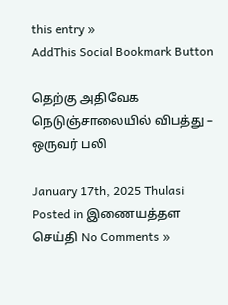this entry »
AddThis Social Bookmark Button

தெற்கு அதிவேக நெடுஞ்சாலையில் விபத்து – ஒருவர் பலி

January 17th, 2025 Thulasi Posted in இணையத்தள செய்தி No Comments »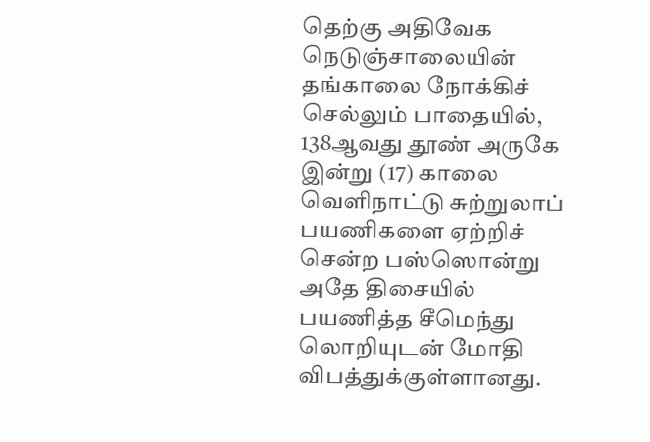தெற்கு அதிவேக நெடுஞ்சாலையின் தங்காலை நோக்கிச் செல்லும் பாதையில், 138ஆவது தூண் அருகே இன்று (17) காலை வெளிநாட்டு சுற்றுலாப் பயணிகளை ஏற்றிச் சென்ற பஸ்ஸொன்று அதே திசையில் பயணித்த சீமெந்து லொறியுடன் மோதி விபத்துக்குள்ளானது.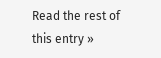Read the rest of this entry »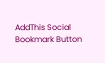AddThis Social Bookmark Button